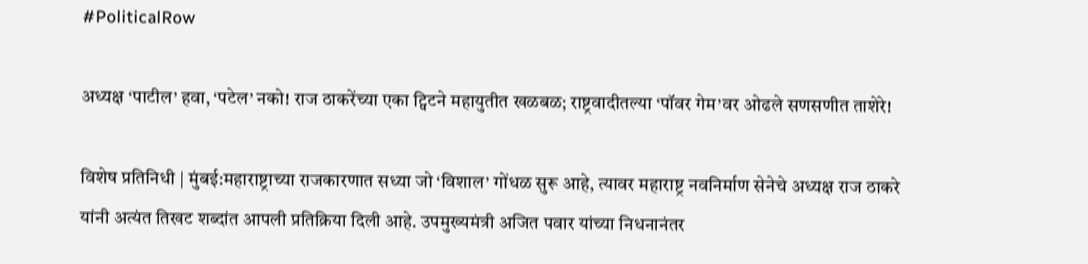#PoliticalRow

अध्यक्ष ‘पाटील’ हवा, ‘पटेल’ नको! राज ठाकरेंच्या एका ट्विटने महायुतीत खळबळ; राष्ट्रवादीतल्या ‘पॉवर गेम’वर ओढले सणसणीत ताशेरे!

विशेष प्रतिनिधी | मुंबई:महाराष्ट्राच्या राजकारणात सध्या जो ‘विशाल’ गोंधळ सुरू आहे, त्यावर महाराष्ट्र नवनिर्माण सेनेचे अध्यक्ष राज ठाकरे यांनी अत्यंत तिखट शब्दांत आपली प्रतिक्रिया दिली आहे. उपमुख्यमंत्री अजित पवार यांच्या निधनानंतर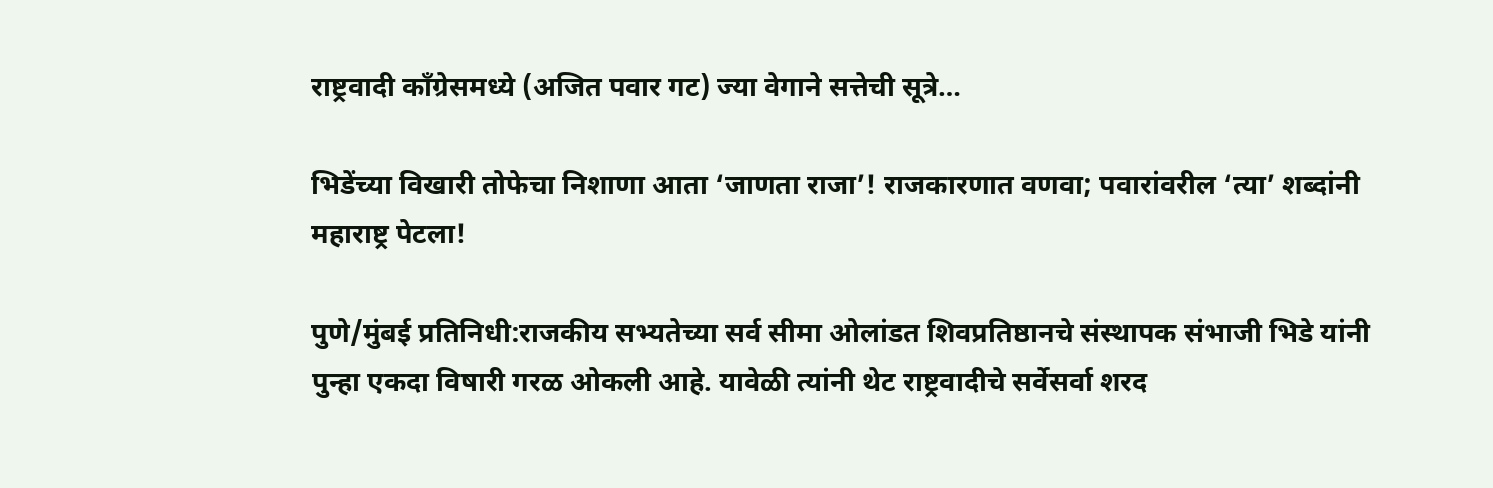राष्ट्रवादी काँग्रेसमध्ये (अजित पवार गट) ज्या वेगाने सत्तेची सूत्रे…

भिडेंच्या विखारी तोफेचा निशाणा आता ‘जाणता राजा’! राजकारणात वणवा; पवारांवरील ‘त्या’ शब्दांनी महाराष्ट्र पेटला!

पुणे/मुंबई प्रतिनिधी:राजकीय सभ्यतेच्या सर्व सीमा ओलांडत शिवप्रतिष्ठानचे संस्थापक संभाजी भिडे यांनी पुन्हा एकदा विषारी गरळ ओकली आहे. यावेळी त्यांनी थेट राष्ट्रवादीचे सर्वेसर्वा शरद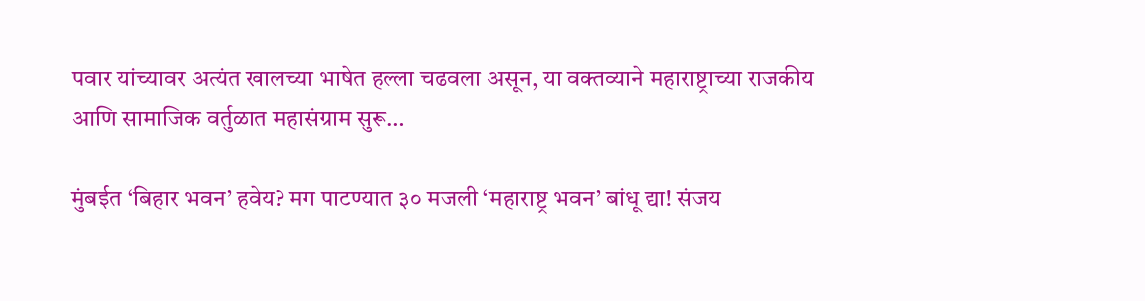पवार यांच्यावर अत्यंत खालच्या भाषेत हल्ला चढवला असून, या वक्तव्याने महाराष्ट्राच्या राजकीय आणि सामाजिक वर्तुळात महासंग्राम सुरू…

मुंबईत ‘बिहार भवन’ हवेय? मग पाटण्यात ३० मजली ‘महाराष्ट्र भवन’ बांधू द्या! संजय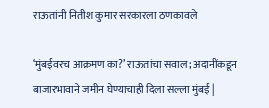राऊतांनी नितीश कुमार सरकारला ठणकावले

‘मुंबईवरच आक्रमण का?’ राऊतांचा सवाल; अदानींकडून बाजारभावाने जमीन घेण्याचाही दिला सल्ला मुंबई |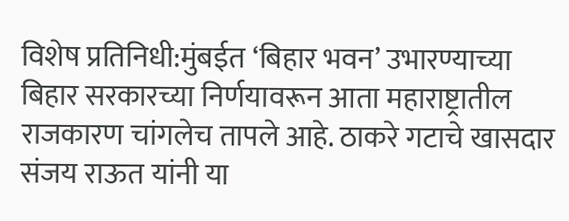विशेष प्रतिनिधी:मुंबईत ‘बिहार भवन’ उभारण्याच्या बिहार सरकारच्या निर्णयावरून आता महाराष्ट्रातील राजकारण चांगलेच तापले आहे. ठाकरे गटाचे खासदार संजय राऊत यांनी या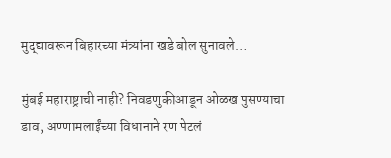मुद्द्यावरून बिहारच्या मंत्र्यांना खडे बोल सुनावले…

मुंबई महाराष्ट्राची नाही? निवडणुकीआडून ओळख पुसण्याचा डाव, अण्णामलाईंच्या विधानाने रण पेटलं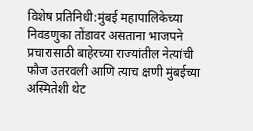विशेष प्रतिनिधी:मुंबई महापालिकेच्या निवडणुका तोंडावर असताना भाजपने प्रचारासाठी बाहेरच्या राज्यांतील नेत्यांची फौज उतरवली आणि त्याच क्षणी मुंबईच्या अस्मितेशी थेट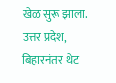खेळ सुरू झाला. उत्तर प्रदेश, बिहारनंतर थेट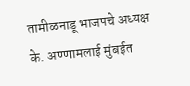तामीळनाडू भाजपचे अध्यक्ष के. अण्णामलाई मुंबईत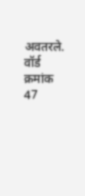अवतरले. वॉर्ड क्रमांक 47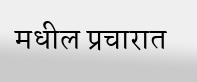मधील प्रचारात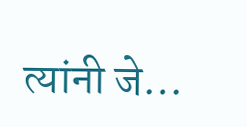त्यांनी जे…